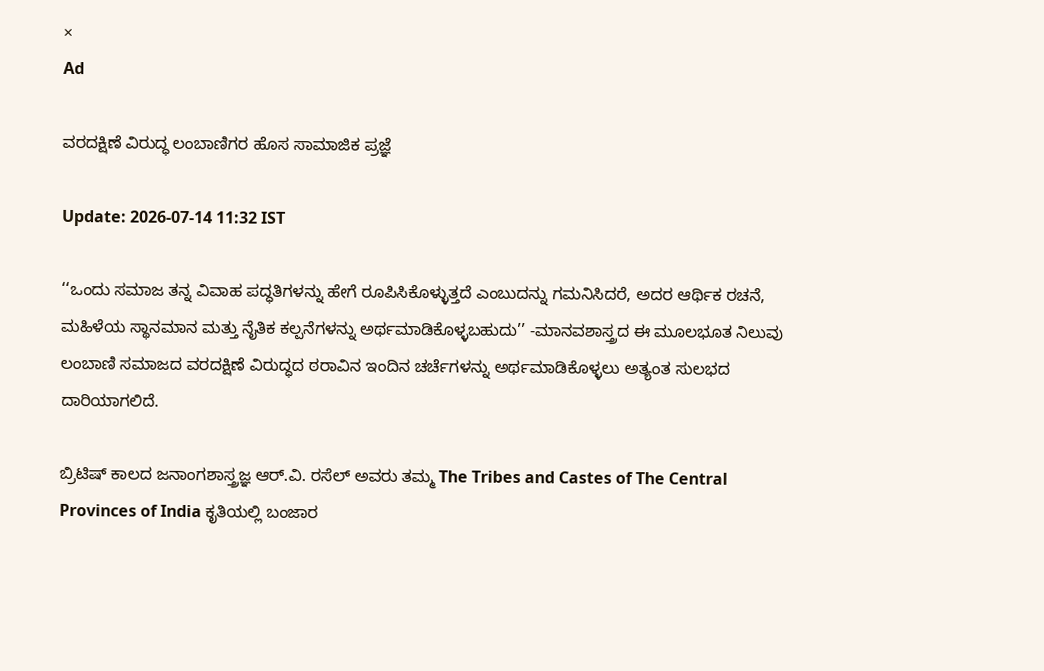×
Ad

ವರದಕ್ಷಿಣೆ ವಿರುದ್ಧ ಲಂಬಾಣಿಗರ ಹೊಸ ಸಾಮಾಜಿಕ ಪ್ರಜ್ಞೆ

Update: 2026-07-14 11:32 IST

‘‘ಒಂದು ಸಮಾಜ ತನ್ನ ವಿವಾಹ ಪದ್ಧತಿಗಳನ್ನು ಹೇಗೆ ರೂಪಿಸಿಕೊಳ್ಳುತ್ತದೆ ಎಂಬುದನ್ನು ಗಮನಿಸಿದರೆ, ಅದರ ಆರ್ಥಿಕ ರಚನೆ, ಮಹಿಳೆಯ ಸ್ಥಾನಮಾನ ಮತ್ತು ನೈತಿಕ ಕಲ್ಪನೆಗಳನ್ನು ಅರ್ಥಮಾಡಿಕೊಳ್ಳಬಹುದು’’ -ಮಾನವಶಾಸ್ತ್ರದ ಈ ಮೂಲಭೂತ ನಿಲುವು ಲಂಬಾಣಿ ಸಮಾಜದ ವರದಕ್ಷಿಣೆ ವಿರುದ್ಧದ ಠರಾವಿನ ಇಂದಿನ ಚರ್ಚೆಗಳನ್ನು ಅರ್ಥಮಾಡಿಕೊಳ್ಳಲು ಅತ್ಯಂತ ಸುಲಭದ ದಾರಿಯಾಗಲಿದೆ.

ಬ್ರಿಟಿಷ್ ಕಾಲದ ಜನಾಂಗಶಾಸ್ತ್ರಜ್ಞ ಆರ್.ವಿ. ರಸೆಲ್ ಅವರು ತಮ್ಮ The Tribes and Castes of The Central Provinces of India ಕೃತಿಯಲ್ಲಿ ಬಂಜಾರ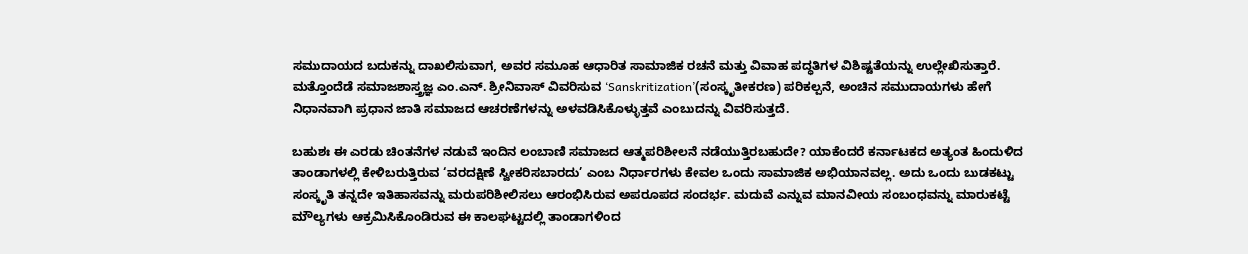ಸಮುದಾಯದ ಬದುಕನ್ನು ದಾಖಲಿಸುವಾಗ, ಅವರ ಸಮೂಹ ಆಧಾರಿತ ಸಾಮಾಜಿಕ ರಚನೆ ಮತ್ತು ವಿವಾಹ ಪದ್ಧತಿಗಳ ವಿಶಿಷ್ಟತೆಯನ್ನು ಉಲ್ಲೇಖಿಸುತ್ತಾರೆ. ಮತ್ತೊಂದೆಡೆ ಸಮಾಜಶಾಸ್ತ್ರಜ್ಞ ಎಂ.ಎನ್. ಶ್ರೀನಿವಾಸ್ ವಿವರಿಸುವ ‘Sanskritization’(ಸಂಸ್ಕೃತೀಕರಣ) ಪರಿಕಲ್ಪನೆ, ಅಂಚಿನ ಸಮುದಾಯಗಳು ಹೇಗೆ ನಿಧಾನವಾಗಿ ಪ್ರಧಾನ ಜಾತಿ ಸಮಾಜದ ಆಚರಣೆಗಳನ್ನು ಅಳವಡಿಸಿಕೊಳ್ಳುತ್ತವೆ ಎಂಬುದನ್ನು ವಿವರಿಸುತ್ತದೆ.

ಬಹುಶಃ ಈ ಎರಡು ಚಿಂತನೆಗಳ ನಡುವೆ ಇಂದಿನ ಲಂಬಾಣಿ ಸಮಾಜದ ಆತ್ಮಪರಿಶೀಲನೆ ನಡೆಯುತ್ತಿರಬಹುದೇ? ಯಾಕೆಂದರೆ ಕರ್ನಾಟಕದ ಅತ್ಯಂತ ಹಿಂದುಳಿದ ತಾಂಡಾಗಳಲ್ಲಿ ಕೇಳಿಬರುತ್ತಿರುವ ‘ವರದಕ್ಷಿಣೆ ಸ್ವೀಕರಿಸಬಾರದು’ ಎಂಬ ನಿರ್ಧಾರಗಳು ಕೇವಲ ಒಂದು ಸಾಮಾಜಿಕ ಅಭಿಯಾನವಲ್ಲ. ಅದು ಒಂದು ಬುಡಕಟ್ಟು ಸಂಸ್ಕೃತಿ ತನ್ನದೇ ಇತಿಹಾಸವನ್ನು ಮರುಪರಿಶೀಲಿಸಲು ಆರಂಭಿಸಿರುವ ಅಪರೂಪದ ಸಂದರ್ಭ. ಮದುವೆ ಎನ್ನುವ ಮಾನವೀಯ ಸಂಬಂಧವನ್ನು ಮಾರುಕಟ್ಟೆ ಮೌಲ್ಯಗಳು ಆಕ್ರಮಿಸಿಕೊಂಡಿರುವ ಈ ಕಾಲಘಟ್ಟದಲ್ಲಿ ತಾಂಡಾಗಳಿಂದ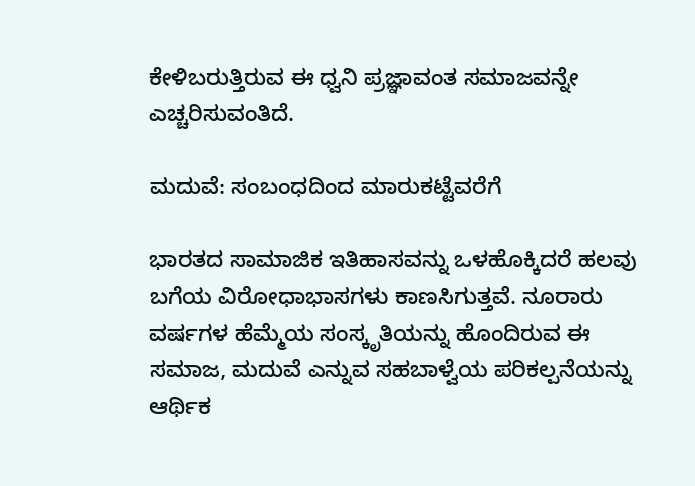ಕೇಳಿಬರುತ್ತಿರುವ ಈ ಧ್ವನಿ ಪ್ರಜ್ಞಾವಂತ ಸಮಾಜವನ್ನೇ ಎಚ್ಚರಿಸುವಂತಿದೆ.

ಮದುವೆ: ಸಂಬಂಧದಿಂದ ಮಾರುಕಟ್ಟೆವರೆಗೆ

ಭಾರತದ ಸಾಮಾಜಿಕ ಇತಿಹಾಸವನ್ನು ಒಳಹೊಕ್ಕಿದರೆ ಹಲವು ಬಗೆಯ ವಿರೋಧಾಭಾಸಗಳು ಕಾಣಸಿಗುತ್ತವೆ. ನೂರಾರು ವರ್ಷಗಳ ಹೆಮ್ಮೆಯ ಸಂಸ್ಕೃತಿಯನ್ನು ಹೊಂದಿರುವ ಈ ಸಮಾಜ, ಮದುವೆ ಎನ್ನುವ ಸಹಬಾಳ್ವೆಯ ಪರಿಕಲ್ಪನೆಯನ್ನು ಆರ್ಥಿಕ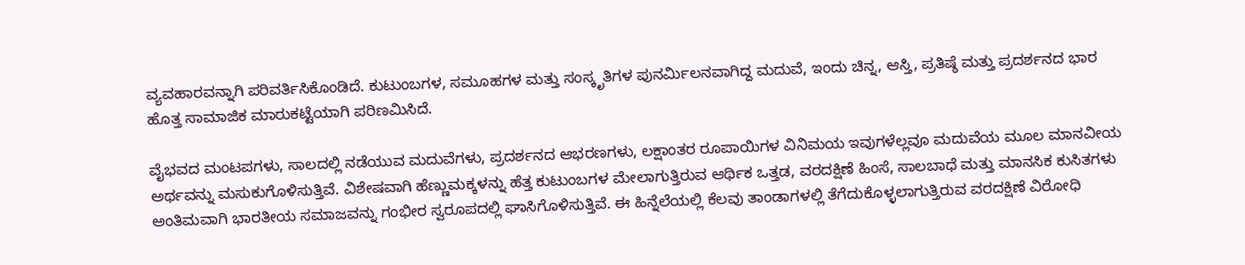ವ್ಯವಹಾರವನ್ನಾಗಿ ಪರಿವರ್ತಿಸಿಕೊಂಡಿದೆ. ಕುಟುಂಬಗಳ, ಸಮೂಹಗಳ ಮತ್ತು ಸಂಸ್ಕೃತಿಗಳ ಪುನರ್ಮಿಲನವಾಗಿದ್ದ ಮದುವೆ, ಇಂದು ಚಿನ್ನ, ಆಸ್ತಿ, ಪ್ರತಿಷ್ಠೆ ಮತ್ತು ಪ್ರದರ್ಶನದ ಭಾರ ಹೊತ್ತ ಸಾಮಾಜಿಕ ಮಾರುಕಟ್ಟೆಯಾಗಿ ಪರಿಣಮಿಸಿದೆ.

ವೈಭವದ ಮಂಟಪಗಳು, ಸಾಲದಲ್ಲಿ ನಡೆಯುವ ಮದುವೆಗಳು, ಪ್ರದರ್ಶನದ ಆಭರಣಗಳು, ಲಕ್ಷಾಂತರ ರೂಪಾಯಿಗಳ ವಿನಿಮಯ ಇವುಗಳೆಲ್ಲವೂ ಮದುವೆಯ ಮೂಲ ಮಾನವೀಯ ಅರ್ಥವನ್ನು ಮಸುಕುಗೊಳಿಸುತ್ತಿವೆ. ವಿಶೇಷವಾಗಿ ಹೆಣ್ಣುಮಕ್ಕಳನ್ನು ಹೆತ್ತ ಕುಟುಂಬಗಳ ಮೇಲಾಗುತ್ತಿರುವ ಆರ್ಥಿಕ ಒತ್ತಡ, ವರದಕ್ಷಿಣೆ ಹಿಂಸೆ, ಸಾಲಬಾಧೆ ಮತ್ತು ಮಾನಸಿಕ ಕುಸಿತಗಳು ಅಂತಿಮವಾಗಿ ಭಾರತೀಯ ಸಮಾಜವನ್ನು ಗಂಭೀರ ಸ್ವರೂಪದಲ್ಲಿ ಘಾಸಿಗೊಳಿಸುತ್ತಿವೆ. ಈ ಹಿನ್ನೆಲೆಯಲ್ಲಿ ಕೆಲವು ತಾಂಡಾಗಳಲ್ಲಿ ತೆಗೆದುಕೊಳ್ಳಲಾಗುತ್ತಿರುವ ವರದಕ್ಷಿಣೆ ವಿರೋಧಿ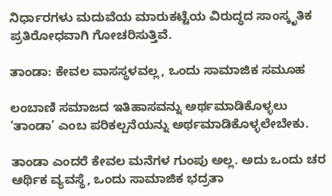ನಿರ್ಧಾರಗಳು ಮದುವೆಯ ಮಾರುಕಟ್ಟೆಯ ವಿರುದ್ಧದ ಸಾಂಸ್ಕೃತಿಕ ಪ್ರತಿರೋಧವಾಗಿ ಗೋಚರಿಸುತ್ತಿವೆ.

ತಾಂಡಾ: ಕೇವಲ ವಾಸಸ್ಥಳವಲ್ಲ, ಒಂದು ಸಾಮಾಜಿಕ ಸಮೂಹ

ಲಂಬಾಣಿ ಸಮಾಜದ ಇತಿಹಾಸವನ್ನು ಅರ್ಥಮಾಡಿಕೊಳ್ಳಲು ‘ತಾಂಡಾ’ ಎಂಬ ಪರಿಕಲ್ಪನೆಯನ್ನು ಅರ್ಥಮಾಡಿಕೊಳ್ಳಲೇಬೇಕು.

ತಾಂಡಾ ಎಂದರೆ ಕೇವಲ ಮನೆಗಳ ಗುಂಪು ಅಲ್ಲ. ಅದು ಒಂದು ಚರ ಆರ್ಥಿಕ ವ್ಯವಸ್ಥೆ, ಒಂದು ಸಾಮಾಜಿಕ ಭದ್ರತಾ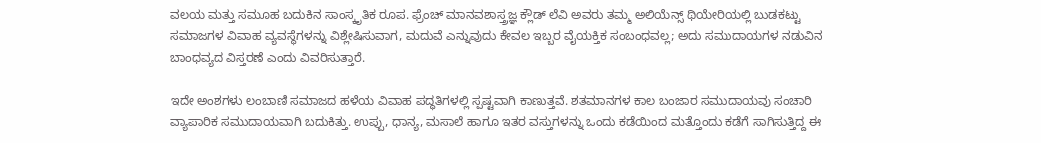ವಲಯ ಮತ್ತು ಸಮೂಹ ಬದುಕಿನ ಸಾಂಸ್ಕೃತಿಕ ರೂಪ. ಫ್ರೆಂಚ್ ಮಾನವಶಾಸ್ತ್ರಜ್ಞ ಕ್ಲೌಡ್ ಲೆವಿ ಅವರು ತಮ್ಮ ಅಲಿಯೆನ್ಸ್ ಥಿಯೇರಿಯಲ್ಲಿ ಬುಡಕಟ್ಟು ಸಮಾಜಗಳ ವಿವಾಹ ವ್ಯವಸ್ಥೆಗಳನ್ನು ವಿಶ್ಲೇಷಿಸುವಾಗ, ಮದುವೆ ಎನ್ನುವುದು ಕೇವಲ ಇಬ್ಬರ ವೈಯಕ್ತಿಕ ಸಂಬಂಧವಲ್ಲ; ಅದು ಸಮುದಾಯಗಳ ನಡುವಿನ ಬಾಂಧವ್ಯದ ವಿಸ್ತರಣೆ ಎಂದು ವಿವರಿಸುತ್ತಾರೆ.

ಇದೇ ಅಂಶಗಳು ಲಂಬಾಣಿ ಸಮಾಜದ ಹಳೆಯ ವಿವಾಹ ಪದ್ಧತಿಗಳಲ್ಲಿ ಸ್ಪಷ್ಟವಾಗಿ ಕಾಣುತ್ತವೆ. ಶತಮಾನಗಳ ಕಾಲ ಬಂಜಾರ ಸಮುದಾಯವು ಸಂಚಾರಿ ವ್ಯಾಪಾರಿಕ ಸಮುದಾಯವಾಗಿ ಬದುಕಿತ್ತು. ಉಪ್ಪು, ಧಾನ್ಯ, ಮಸಾಲೆ ಹಾಗೂ ಇತರ ವಸ್ತುಗಳನ್ನು ಒಂದು ಕಡೆಯಿಂದ ಮತ್ತೊಂದು ಕಡೆಗೆ ಸಾಗಿಸುತ್ತಿದ್ದ ಈ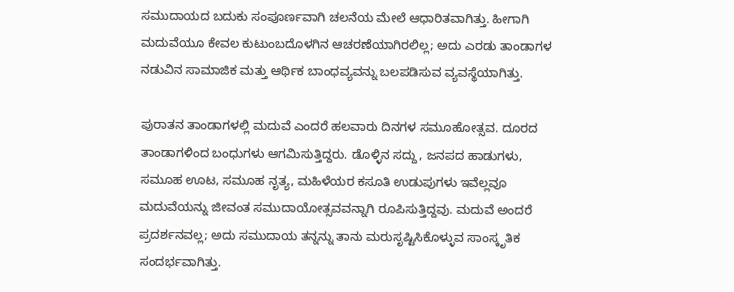ಸಮುದಾಯದ ಬದುಕು ಸಂಪೂರ್ಣವಾಗಿ ಚಲನೆಯ ಮೇಲೆ ಆಧಾರಿತವಾಗಿತ್ತು. ಹೀಗಾಗಿ ಮದುವೆಯೂ ಕೇವಲ ಕುಟುಂಬದೊಳಗಿನ ಆಚರಣೆಯಾಗಿರಲಿಲ್ಲ; ಅದು ಎರಡು ತಾಂಡಾಗಳ ನಡುವಿನ ಸಾಮಾಜಿಕ ಮತ್ತು ಆರ್ಥಿಕ ಬಾಂಧವ್ಯವನ್ನು ಬಲಪಡಿಸುವ ವ್ಯವಸ್ಥೆಯಾಗಿತ್ತು.

ಪುರಾತನ ತಾಂಡಾಗಳಲ್ಲಿ ಮದುವೆ ಎಂದರೆ ಹಲವಾರು ದಿನಗಳ ಸಮೂಹೋತ್ಸವ. ದೂರದ ತಾಂಡಾಗಳಿಂದ ಬಂಧುಗಳು ಆಗಮಿಸುತ್ತಿದ್ದರು. ಡೊಳ್ಳಿನ ಸದ್ದು, ಜನಪದ ಹಾಡುಗಳು, ಸಮೂಹ ಊಟ, ಸಮೂಹ ನೃತ್ಯ, ಮಹಿಳೆಯರ ಕಸೂತಿ ಉಡುಪುಗಳು ಇವೆಲ್ಲವೂ ಮದುವೆಯನ್ನು ಜೀವಂತ ಸಮುದಾಯೋತ್ಸವವನ್ನಾಗಿ ರೂಪಿಸುತ್ತಿದ್ದವು. ಮದುವೆ ಅಂದರೆ ಪ್ರದರ್ಶನವಲ್ಲ; ಅದು ಸಮುದಾಯ ತನ್ನನ್ನು ತಾನು ಮರುಸೃಷ್ಟಿಸಿಕೊಳ್ಳುವ ಸಾಂಸ್ಕೃತಿಕ ಸಂದರ್ಭವಾಗಿತ್ತು.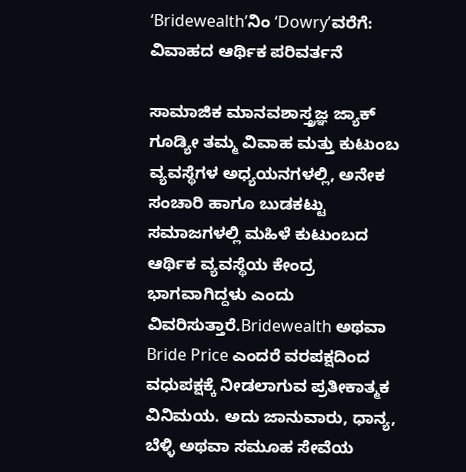‘Bridewealth’ನಿಂ ‘Dowry’ವರೆಗೆ: ವಿವಾಹದ ಆರ್ಥಿಕ ಪರಿವರ್ತನೆ

ಸಾಮಾಜಿಕ ಮಾನವಶಾಸ್ತ್ರಜ್ಞ ಜ್ಯಾಕ್ ಗೂಡ್ಯೀ ತಮ್ಮ ವಿವಾಹ ಮತ್ತು ಕುಟುಂಬ ವ್ಯವಸ್ಥೆಗಳ ಅಧ್ಯಯನಗಳಲ್ಲಿ, ಅನೇಕ ಸಂಚಾರಿ ಹಾಗೂ ಬುಡಕಟ್ಟು ಸಮಾಜಗಳಲ್ಲಿ ಮಹಿಳೆ ಕುಟುಂಬದ ಆರ್ಥಿಕ ವ್ಯವಸ್ಥೆಯ ಕೇಂದ್ರ ಭಾಗವಾಗಿದ್ದಳು ಎಂದು ವಿವರಿಸುತ್ತಾರೆ.Bridewealth ಅಥವಾ Bride Price ಎಂದರೆ ವರಪಕ್ಷದಿಂದ ವಧುಪಕ್ಷಕ್ಕೆ ನೀಡಲಾಗುವ ಪ್ರತೀಕಾತ್ಮಕ ವಿನಿಮಯ. ಅದು ಜಾನುವಾರು, ಧಾನ್ಯ, ಬೆಳ್ಳಿ ಅಥವಾ ಸಮೂಹ ಸೇವೆಯ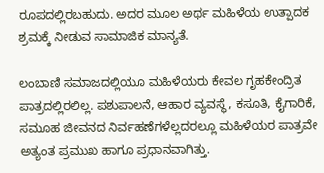ರೂಪದಲ್ಲಿರಬಹುದು. ಅದರ ಮೂಲ ಅರ್ಥ ಮಹಿಳೆಯ ಉತ್ಪಾದಕ ಶ್ರಮಕ್ಕೆ ನೀಡುವ ಸಾಮಾಜಿಕ ಮಾನ್ಯತೆ.

ಲಂಬಾಣಿ ಸಮಾಜದಲ್ಲಿಯೂ ಮಹಿಳೆಯರು ಕೇವಲ ಗೃಹಕೇಂದ್ರಿತ ಪಾತ್ರದಲ್ಲಿರಲಿಲ್ಲ. ಪಶುಪಾಲನೆ, ಆಹಾರ ವ್ಯವಸ್ಥೆ, ಕಸೂತಿ, ಕೈಗಾರಿಕೆ, ಸಮೂಹ ಜೀವನದ ನಿರ್ವಹಣೆಗಳೆಲ್ಲದರಲ್ಲೂ ಮಹಿಳೆಯರ ಪಾತ್ರವೇ ಅತ್ಯಂತ ಪ್ರಮುಖ ಹಾಗೂ ಪ್ರಧಾನವಾಗಿತ್ತು.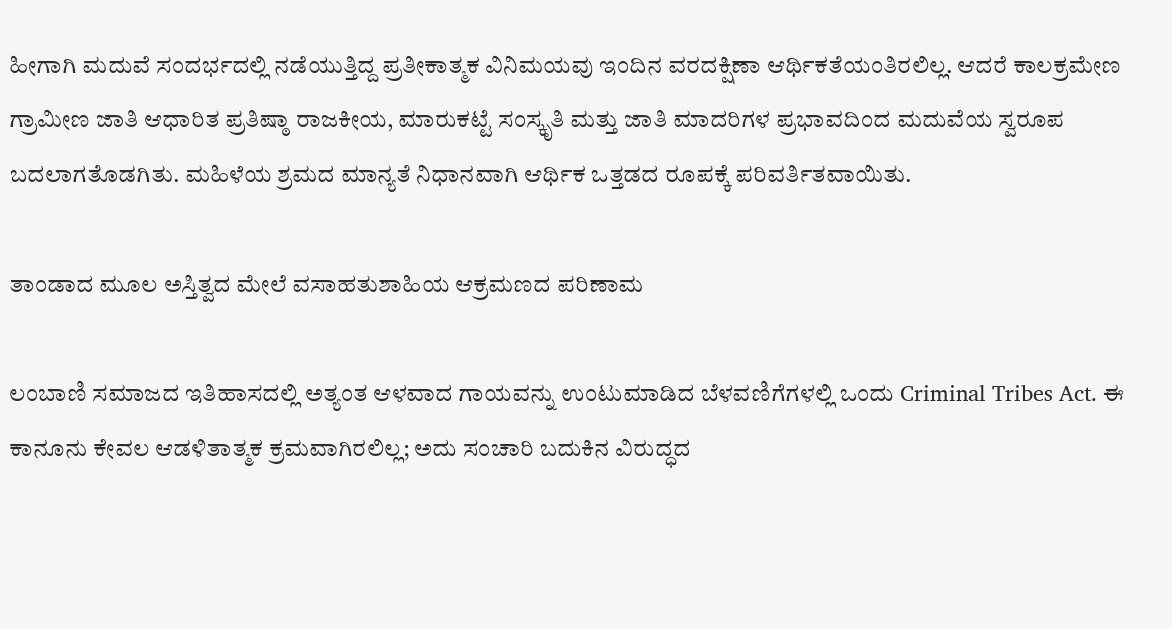ಹೀಗಾಗಿ ಮದುವೆ ಸಂದರ್ಭದಲ್ಲಿ ನಡೆಯುತ್ತಿದ್ದ ಪ್ರತೀಕಾತ್ಮಕ ವಿನಿಮಯವು ಇಂದಿನ ವರದಕ್ಷಿಣಾ ಆರ್ಥಿಕತೆಯಂತಿರಲಿಲ್ಲ. ಆದರೆ ಕಾಲಕ್ರಮೇಣ ಗ್ರಾಮೀಣ ಜಾತಿ ಆಧಾರಿತ ಪ್ರತಿಷ್ಠಾ ರಾಜಕೀಯ, ಮಾರುಕಟ್ಟೆ ಸಂಸ್ಕೃತಿ ಮತ್ತು ಜಾತಿ ಮಾದರಿಗಳ ಪ್ರಭಾವದಿಂದ ಮದುವೆಯ ಸ್ವರೂಪ ಬದಲಾಗತೊಡಗಿತು. ಮಹಿಳೆಯ ಶ್ರಮದ ಮಾನ್ಯತೆ ನಿಧಾನವಾಗಿ ಆರ್ಥಿಕ ಒತ್ತಡದ ರೂಪಕ್ಕೆ ಪರಿವರ್ತಿತವಾಯಿತು.

ತಾಂಡಾದ ಮೂಲ ಅಸ್ತಿತ್ವದ ಮೇಲೆ ವಸಾಹತುಶಾಹಿಯ ಆಕ್ರಮಣದ ಪರಿಣಾಮ

ಲಂಬಾಣಿ ಸಮಾಜದ ಇತಿಹಾಸದಲ್ಲಿ ಅತ್ಯಂತ ಆಳವಾದ ಗಾಯವನ್ನು ಉಂಟುಮಾಡಿದ ಬೆಳವಣಿಗೆಗಳಲ್ಲಿ ಒಂದು Criminal Tribes Act. ಈ ಕಾನೂನು ಕೇವಲ ಆಡಳಿತಾತ್ಮಕ ಕ್ರಮವಾಗಿರಲಿಲ್ಲ; ಅದು ಸಂಚಾರಿ ಬದುಕಿನ ವಿರುದ್ಧದ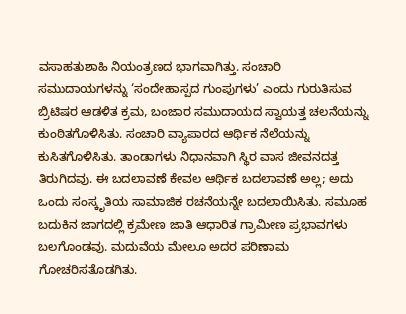ವಸಾಹತುಶಾಹಿ ನಿಯಂತ್ರಣದ ಭಾಗವಾಗಿತ್ತು. ಸಂಚಾರಿ ಸಮುದಾಯಗಳನ್ನು ‘ಸಂದೇಹಾಸ್ಪದ ಗುಂಪುಗಳು’ ಎಂದು ಗುರುತಿಸುವ ಬ್ರಿಟಿಷರ ಆಡಳಿತ ಕ್ರಮ, ಬಂಜಾರ ಸಮುದಾಯದ ಸ್ವಾಯತ್ತ ಚಲನೆಯನ್ನು ಕುಂಠಿತಗೊಳಿಸಿತು. ಸಂಚಾರಿ ವ್ಯಾಪಾರದ ಆರ್ಥಿಕ ನೆಲೆಯನ್ನು ಕುಸಿತಗೊಳಿಸಿತು. ತಾಂಡಾಗಳು ನಿಧಾನವಾಗಿ ಸ್ಥಿರ ವಾಸ ಜೀವನದತ್ತ ತಿರುಗಿದವು. ಈ ಬದಲಾವಣೆ ಕೇವಲ ಆರ್ಥಿಕ ಬದಲಾವಣೆ ಅಲ್ಲ; ಅದು ಒಂದು ಸಂಸ್ಕೃತಿಯ ಸಾಮಾಜಿಕ ರಚನೆಯನ್ನೇ ಬದಲಾಯಿಸಿತು. ಸಮೂಹ ಬದುಕಿನ ಜಾಗದಲ್ಲಿ ಕ್ರಮೇಣ ಜಾತಿ ಆಧಾರಿತ ಗ್ರಾಮೀಣ ಪ್ರಭಾವಗಳು ಬಲಗೊಂಡವು. ಮದುವೆಯ ಮೇಲೂ ಅದರ ಪರಿಣಾಮ ಗೋಚರಿಸತೊಡಗಿತು.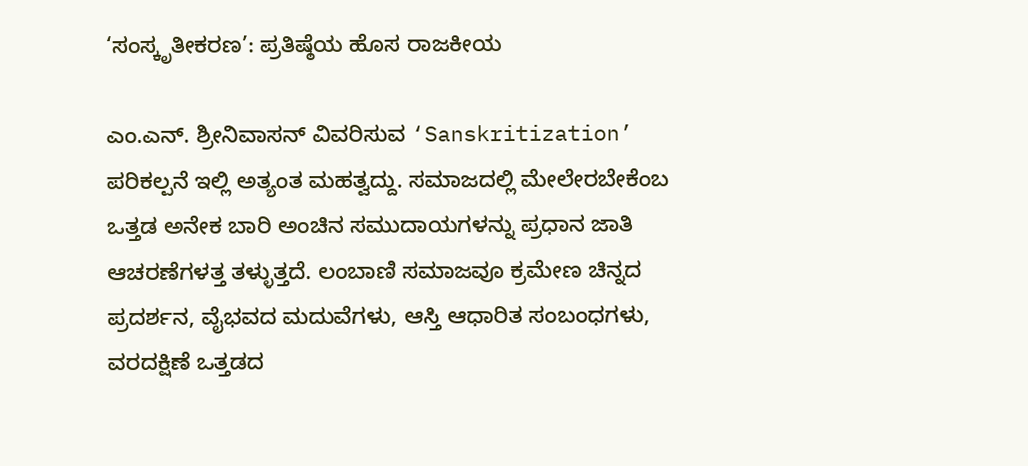‘ಸಂಸ್ಕೃತೀಕರಣ’: ಪ್ರತಿಷ್ಠೆಯ ಹೊಸ ರಾಜಕೀಯ

ಎಂ.ಎನ್. ಶ್ರೀನಿವಾಸನ್ ವಿವರಿಸುವ ‘Sanskritization’ ಪರಿಕಲ್ಪನೆ ಇಲ್ಲಿ ಅತ್ಯಂತ ಮಹತ್ವದ್ದು. ಸಮಾಜದಲ್ಲಿ ಮೇಲೇರಬೇಕೆಂಬ ಒತ್ತಡ ಅನೇಕ ಬಾರಿ ಅಂಚಿನ ಸಮುದಾಯಗಳನ್ನು ಪ್ರಧಾನ ಜಾತಿ ಆಚರಣೆಗಳತ್ತ ತಳ್ಳುತ್ತದೆ. ಲಂಬಾಣಿ ಸಮಾಜವೂ ಕ್ರಮೇಣ ಚಿನ್ನದ ಪ್ರದರ್ಶನ, ವೈಭವದ ಮದುವೆಗಳು, ಆಸ್ತಿ ಆಧಾರಿತ ಸಂಬಂಧಗಳು, ವರದಕ್ಷಿಣೆ ಒತ್ತಡದ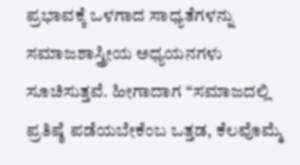ಪ್ರಭಾವಕ್ಕೆ ಒಳಗಾದ ಸಾಧ್ಯತೆಗಳನ್ನು ಸಮಾಜಶಾಸ್ತ್ರೀಯ ಅಧ್ಯಯನಗಳು ಸೂಚಿಸುತ್ತವೆ. ಹೀಗಾದಾಗ ‘‘ಸಮಾಜದಲ್ಲಿ ಪ್ರತಿಷ್ಠೆ ಪಡೆಯಬೇಕೆಂಬ ಒತ್ತಡ, ಕೆಲವೊಮ್ಮೆ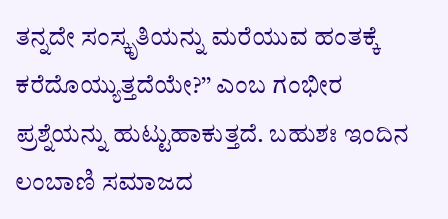ತನ್ನದೇ ಸಂಸ್ಕೃತಿಯನ್ನು ಮರೆಯುವ ಹಂತಕ್ಕೆ ಕರೆದೊಯ್ಯುತ್ತದೆಯೇ?’’ ಎಂಬ ಗಂಭೀರ ಪ್ರಶ್ನೆಯನ್ನು ಹುಟ್ಟುಹಾಕುತ್ತದೆ. ಬಹುಶಃ ಇಂದಿನ ಲಂಬಾಣಿ ಸಮಾಜದ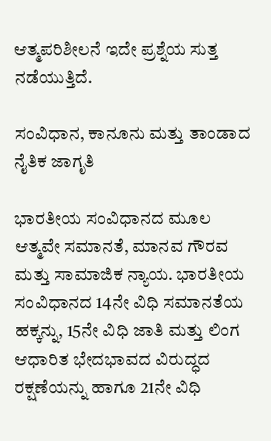ಆತ್ಮಪರಿಶೀಲನೆ ಇದೇ ಪ್ರಶ್ನೆಯ ಸುತ್ತ ನಡೆಯುತ್ತಿದೆ.

ಸಂವಿಧಾನ, ಕಾನೂನು ಮತ್ತು ತಾಂಡಾದ ನೈತಿಕ ಜಾಗೃತಿ

ಭಾರತೀಯ ಸಂವಿಧಾನದ ಮೂಲ ಆತ್ಮವೇ ಸಮಾನತೆ, ಮಾನವ ಗೌರವ ಮತ್ತು ಸಾಮಾಜಿಕ ನ್ಯಾಯ. ಭಾರತೀಯ ಸಂವಿಧಾನದ 14ನೇ ವಿಧಿ ಸಮಾನತೆಯ ಹಕ್ಕನ್ನು, 15ನೇ ವಿಧಿ ಜಾತಿ ಮತ್ತು ಲಿಂಗ ಆಧಾರಿತ ಭೇದಭಾವದ ವಿರುದ್ಧದ ರಕ್ಷಣೆಯನ್ನು ಹಾಗೂ 21ನೇ ವಿಧಿ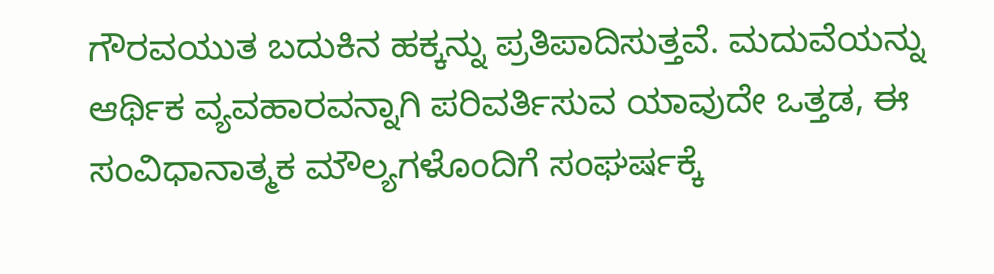ಗೌರವಯುತ ಬದುಕಿನ ಹಕ್ಕನ್ನು ಪ್ರತಿಪಾದಿಸುತ್ತವೆ. ಮದುವೆಯನ್ನು ಆರ್ಥಿಕ ವ್ಯವಹಾರವನ್ನಾಗಿ ಪರಿವರ್ತಿಸುವ ಯಾವುದೇ ಒತ್ತಡ, ಈ ಸಂವಿಧಾನಾತ್ಮಕ ಮೌಲ್ಯಗಳೊಂದಿಗೆ ಸಂಘರ್ಷಕ್ಕೆ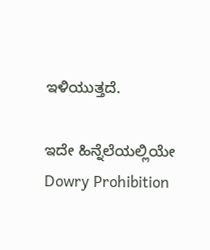ಇಳಿಯುತ್ತದೆ.

ಇದೇ ಹಿನ್ನೆಲೆಯಲ್ಲಿಯೇ Dowry Prohibition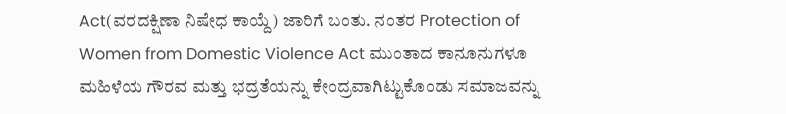Act(ವರದಕ್ಷಿಣಾ ನಿಷೇಧ ಕಾಯ್ದೆ) ಜಾರಿಗೆ ಬಂತು. ನಂತರ Protection of Women from Domestic Violence Act ಮುಂತಾದ ಕಾನೂನುಗಳೂ ಮಹಿಳೆಯ ಗೌರವ ಮತ್ತು ಭದ್ರತೆಯನ್ನು ಕೇಂದ್ರವಾಗಿಟ್ಟುಕೊಂಡು ಸಮಾಜವನ್ನು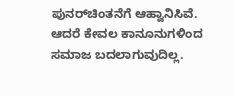ಪುನರ್‌ಚಿಂತನೆಗೆ ಆಹ್ವಾನಿಸಿವೆ. ಆದರೆ ಕೇವಲ ಕಾನೂನುಗಳಿಂದ ಸಮಾಜ ಬದಲಾಗುವುದಿಲ್ಲ.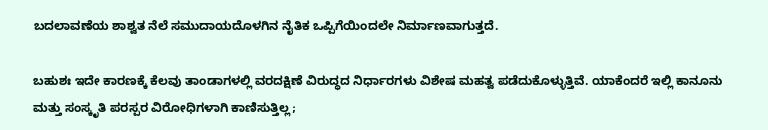ಬದಲಾವಣೆಯ ಶಾಶ್ವತ ನೆಲೆ ಸಮುದಾಯದೊಳಗಿನ ನೈತಿಕ ಒಪ್ಪಿಗೆಯಿಂದಲೇ ನಿರ್ಮಾಣವಾಗುತ್ತದೆ.

ಬಹುಶಃ ಇದೇ ಕಾರಣಕ್ಕೆ ಕೆಲವು ತಾಂಡಾಗಳಲ್ಲಿ ವರದಕ್ಷಿಣೆ ವಿರುದ್ಧದ ನಿರ್ಧಾರಗಳು ವಿಶೇಷ ಮಹತ್ವ ಪಡೆದುಕೊಳ್ಳುತ್ತಿವೆ. ಯಾಕೆಂದರೆ ಇಲ್ಲಿ ಕಾನೂನು ಮತ್ತು ಸಂಸ್ಕೃತಿ ಪರಸ್ಪರ ವಿರೋಧಿಗಳಾಗಿ ಕಾಣಿಸುತ್ತಿಲ್ಲ;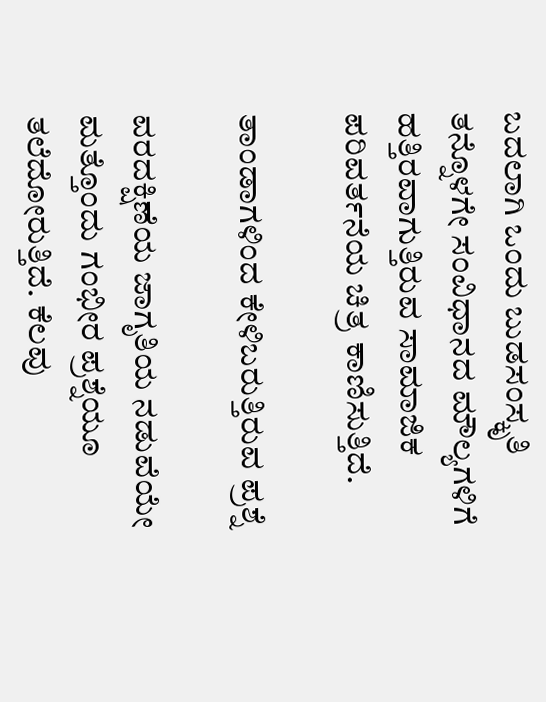ಬದಲಾಗಿ ಒಂದು ಬುಡಸಂಸ್ಕೃತಿ ತನ್ನೊಳಗೇ ಸಂವಿಧಾನದ ಮೌಲ್ಯಗಳಿಗೆ ಹತ್ತಿರವಾಗುತ್ತಿರುವ ಸಾಮಾಜಿಕ ಪರಿವರ್ತನೆಯ ಚಿತ್ರ ಕಾಣಿಸುತ್ತಿದೆ.

ತಾಂಡಾಗಳಿಂದ ಕೇಳಿಬರುತ್ತಿರುವ ಪ್ರಶ್ನೆ

ವರದಕ್ಷಿಣೆಯ ಜಾಗೃತಿಯ ನಡುವೆಯೇ ಮತ್ತೊಂದು ಗಂಭೀರ ಪ್ರಶ್ನೆಯೂ ತಲೆದೋರುತ್ತಿದೆ. ಕೆಲವು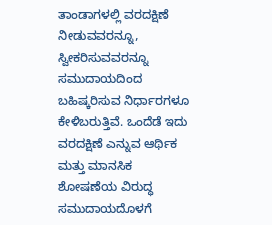ತಾಂಡಾಗಳಲ್ಲಿ ವರದಕ್ಷಿಣೆ ನೀಡುವವರನ್ನೂ, ಸ್ವೀಕರಿಸುವವರನ್ನೂ ಸಮುದಾಯದಿಂದ ಬಹಿಷ್ಕರಿಸುವ ನಿರ್ಧಾರಗಳೂ ಕೇಳಿಬರುತ್ತಿವೆ. ಒಂದೆಡೆ ಇದು ವರದಕ್ಷಿಣೆ ಎನ್ನುವ ಆರ್ಥಿಕ ಮತ್ತು ಮಾನಸಿಕ ಶೋಷಣೆಯ ವಿರುದ್ಧ ಸಮುದಾಯದೊಳಗೆ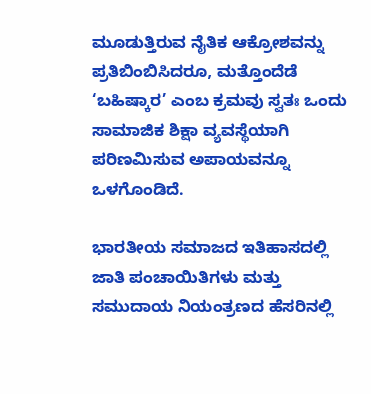ಮೂಡುತ್ತಿರುವ ನೈತಿಕ ಆಕ್ರೋಶವನ್ನು ಪ್ರತಿಬಿಂಬಿಸಿದರೂ, ಮತ್ತೊಂದೆಡೆ ‘ಬಹಿಷ್ಕಾರ’ ಎಂಬ ಕ್ರಮವು ಸ್ವತಃ ಒಂದು ಸಾಮಾಜಿಕ ಶಿಕ್ಷಾ ವ್ಯವಸ್ಥೆಯಾಗಿ ಪರಿಣಮಿಸುವ ಅಪಾಯವನ್ನೂ ಒಳಗೊಂಡಿದೆ.

ಭಾರತೀಯ ಸಮಾಜದ ಇತಿಹಾಸದಲ್ಲಿ ಜಾತಿ ಪಂಚಾಯಿತಿಗಳು ಮತ್ತು ಸಮುದಾಯ ನಿಯಂತ್ರಣದ ಹೆಸರಿನಲ್ಲಿ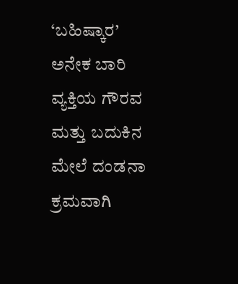‘ಬಹಿಷ್ಕಾರ’ ಅನೇಕ ಬಾರಿ ವ್ಯಕ್ತಿಯ ಗೌರವ ಮತ್ತು ಬದುಕಿನ ಮೇಲೆ ದಂಡನಾ ಕ್ರಮವಾಗಿ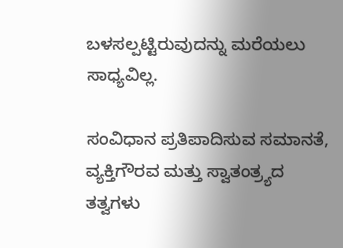ಬಳಸಲ್ಪಟ್ಟಿರುವುದನ್ನು ಮರೆಯಲು ಸಾಧ್ಯವಿಲ್ಲ.

ಸಂವಿಧಾನ ಪ್ರತಿಪಾದಿಸುವ ಸಮಾನತೆ, ವ್ಯಕ್ತಿಗೌರವ ಮತ್ತು ಸ್ವಾತಂತ್ರ್ಯದ ತತ್ವಗಳು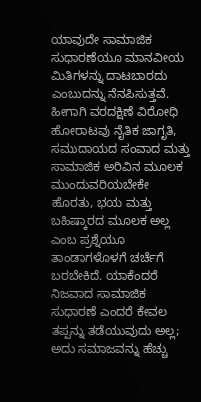ಯಾವುದೇ ಸಾಮಾಜಿಕ ಸುಧಾರಣೆಯೂ ಮಾನವೀಯ ಮಿತಿಗಳನ್ನು ದಾಟಬಾರದು ಎಂಬುದನ್ನು ನೆನಪಿಸುತ್ತವೆ. ಹೀಗಾಗಿ ವರದಕ್ಷಿಣೆ ವಿರೋಧಿ ಹೋರಾಟವು ನೈತಿಕ ಜಾಗೃತಿ, ಸಮುದಾಯದ ಸಂವಾದ ಮತ್ತು ಸಾಮಾಜಿಕ ಅರಿವಿನ ಮೂಲಕ ಮುಂದುವರಿಯಬೇಕೇ ಹೊರತು, ಭಯ ಮತ್ತು ಬಹಿಷ್ಕಾರದ ಮೂಲಕ ಅಲ್ಲ ಎಂಬ ಪ್ರಶ್ನೆಯೂ ತಾಂಡಾಗಳೊಳಗೆ ಚರ್ಚೆಗೆ ಬರಬೇಕಿದೆ. ಯಾಕೆಂದರೆ ನಿಜವಾದ ಸಾಮಾಜಿಕ ಸುಧಾರಣೆ ಎಂದರೆ ಕೇವಲ ತಪ್ಪನ್ನು ತಡೆಯುವುದು ಅಲ್ಲ; ಅದು ಸಮಾಜವನ್ನು ಹೆಚ್ಚು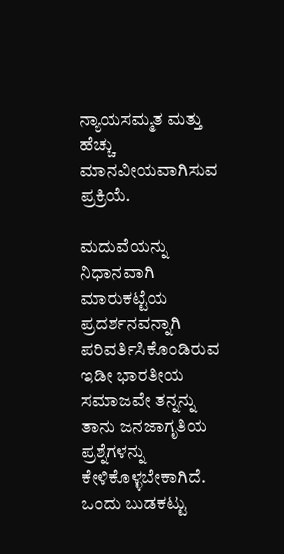ನ್ಯಾಯಸಮ್ಮತ ಮತ್ತು ಹೆಚ್ಚು ಮಾನವೀಯವಾಗಿಸುವ ಪ್ರಕ್ರಿಯೆ.

ಮದುವೆಯನ್ನು ನಿಧಾನವಾಗಿ ಮಾರುಕಟ್ಟೆಯ ಪ್ರದರ್ಶನವನ್ನಾಗಿ ಪರಿವರ್ತಿಸಿಕೊಂಡಿರುವ ಇಡೀ ಭಾರತೀಯ ಸಮಾಜವೇ ತನ್ನನ್ನು ತಾನು ಜನಜಾಗೃತಿಯ ಪ್ರಶ್ನೆಗಳನ್ನು ಕೇಳಿಕೊಳ್ಳಬೇಕಾಗಿದೆ. ಒಂದು ಬುಡಕಟ್ಟು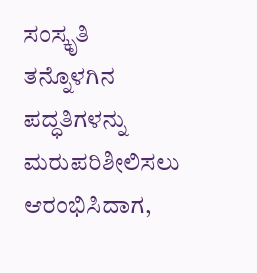ಸಂಸ್ಕೃತಿ ತನ್ನೊಳಗಿನ ಪದ್ಧತಿಗಳನ್ನು ಮರುಪರಿಶೀಲಿಸಲು ಆರಂಭಿಸಿದಾಗ,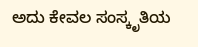ಅದು ಕೇವಲ ಸಂಸ್ಕೃತಿಯ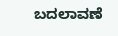ಬದಲಾವಣೆ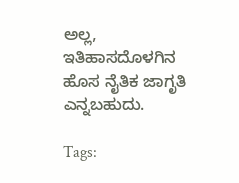ಅಲ್ಲ, ಇತಿಹಾಸದೊಳಗಿನ ಹೊಸ ನೈತಿಕ ಜಾಗೃತಿ ಎನ್ನಬಹುದು.

Tags: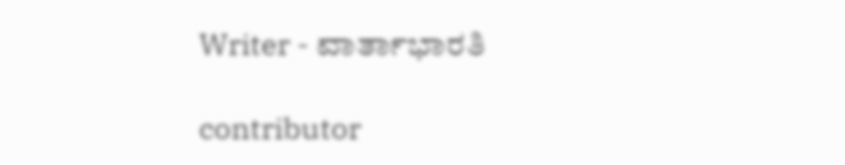Writer - ವಾರ್ತಾಭಾರತಿ

contributor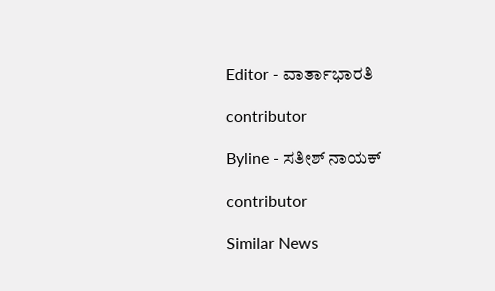Editor - ವಾರ್ತಾಭಾರತಿ

contributor

Byline - ಸತೀಶ್ ನಾಯಕ್

contributor

Similar News